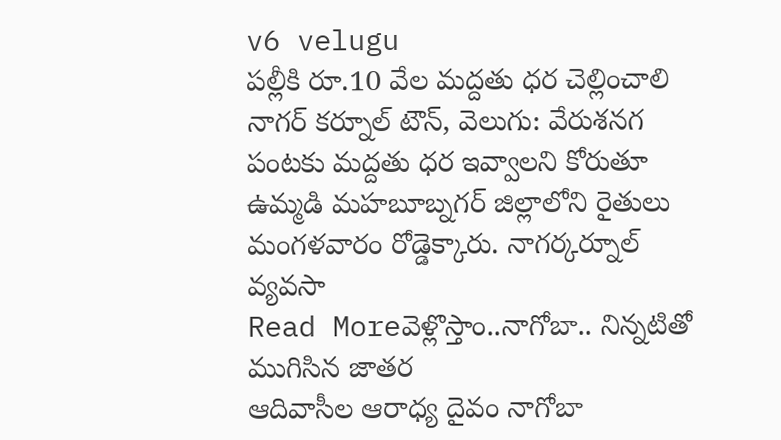v6 velugu
పల్లీకి రూ.10 వేల మద్దతు ధర చెల్లించాలి
నాగర్ కర్నూల్ టౌన్, వెలుగు: వేరుశనగ పంటకు మద్దతు ధర ఇవ్వాలని కోరుతూ ఉమ్మడి మహబూబ్నగర్ జిల్లాలోని రైతులు మంగళవారం రోడ్డెక్కారు. నాగర్కర్నూల్ వ్యవసా
Read Moreవెళ్లొస్తాం..నాగోబా.. నిన్నటితో ముగిసిన జాతర
ఆదివాసీల ఆరాధ్య దైవం నాగోబా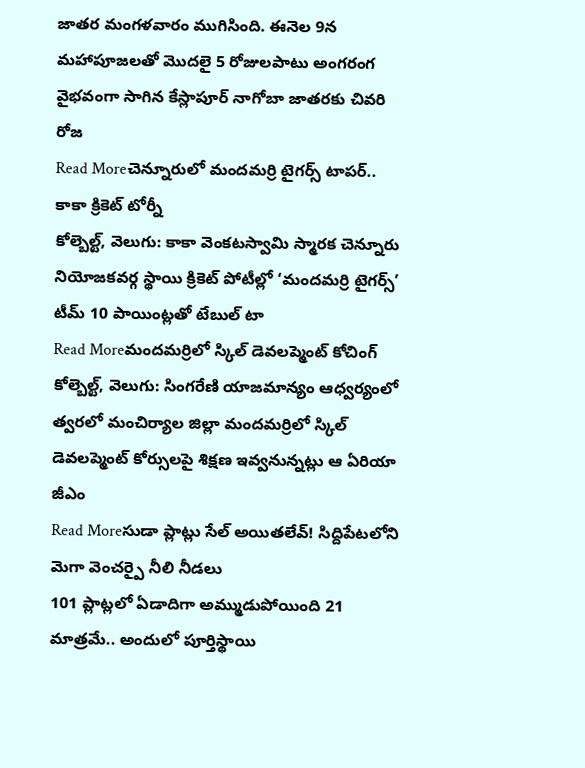జాతర మంగళవారం ముగిసింది. ఈనెల 9న మహాపూజలతో మొదలై 5 రోజులపాటు అంగరంగ వైభవంగా సాగిన కేస్లాపూర్ నాగోబా జాతరకు చివరి రోజ
Read Moreచెన్నూరులో మందమర్రి టైగర్స్ టాపర్.. కాకా క్రికెట్ టోర్నీ
కోల్బెల్ట్, వెలుగు: కాకా వెంకటస్వామి స్మారక చెన్నూరు నియోజకవర్గ స్థాయి క్రికెట్ పోటీల్లో ‘మందమర్రి టైగర్స్’ టీమ్ 10 పాయింట్లతో టేబుల్ టా
Read Moreమందమర్రిలో స్కిల్ డెవలప్మెంట్ కోచింగ్
కోల్బెల్ట్, వెలుగు: సింగరేణి యాజమాన్యం ఆధ్వర్యంలో త్వరలో మంచిర్యాల జిల్లా మందమర్రిలో స్కిల్ డెవలప్మెంట్ కోర్సులపై శిక్షణ ఇవ్వనున్నట్లు ఆ ఏరియా జీఎం
Read Moreసుడా ప్లాట్లు సేల్ అయితలేవ్! సిద్దిపేటలోని మెగా వెంచర్పై నీలి నీడలు
101 ప్లాట్లలో ఏడాదిగా అమ్ముడుపోయింది 21 మాత్రమే.. అందులో పూర్తిస్థాయి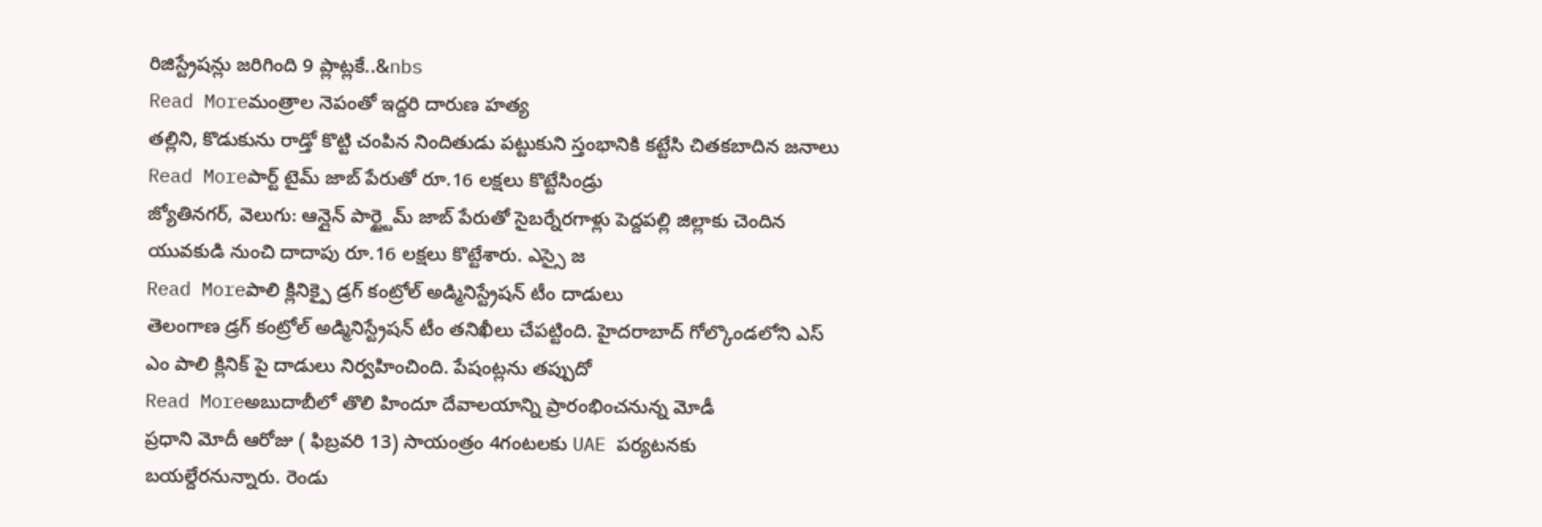రిజిస్ట్రేషన్లు జరిగింది 9 ప్లాట్లకే..&nbs
Read Moreమంత్రాల నెపంతో ఇద్దరి దారుణ హత్య
తల్లిని, కొడుకును రాడ్తో కొట్టి చంపిన నిందితుడు పట్టుకుని స్తంభానికి కట్టేసి చితకబాదిన జనాలు
Read Moreపార్ట్ టైమ్ జాబ్ పేరుతో రూ.16 లక్షలు కొట్టేసిండ్రు
జ్యోతినగర్, వెలుగు: ఆన్లైన్ పార్ట్టైమ్ జాబ్ పేరుతో సైబర్నేరగాళ్లు పెద్దపల్లి జిల్లాకు చెందిన యువకుడి నుంచి దాదాపు రూ.16 లక్షలు కొట్టేశారు. ఎస్సై జ
Read Moreపాలి క్లినిక్పై డ్రగ్ కంట్రోల్ అడ్మినిస్ట్రేషన్ టీం దాడులు
తెలంగాణ డ్రగ్ కంట్రోల్ అడ్మినిస్ట్రేషన్ టీం తనిఖీలు చేపట్టింది. హైదరాబాద్ గోల్కొండలోని ఎస్ ఎం పాలి క్లినిక్ పై దాడులు నిర్వహించింది. పేషంట్లను తప్పుదో
Read Moreఅబుదాబీలో తొలి హిందూ దేవాలయాన్ని ప్రారంభించనున్న మోడీ
ప్రధాని మోదీ ఆరోజు ( ఫిబ్రవరి 13) సాయంత్రం 4గంటలకు UAE పర్యటనకు బయల్దేరనున్నారు. రెండు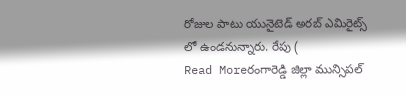రోజుల పాటు యునైటెడ్ అరబ్ ఎమిరైట్స్ లో ఉండనున్నారు. రేపు (
Read Moreరంగారెడ్డి జిల్లా మున్సిపల్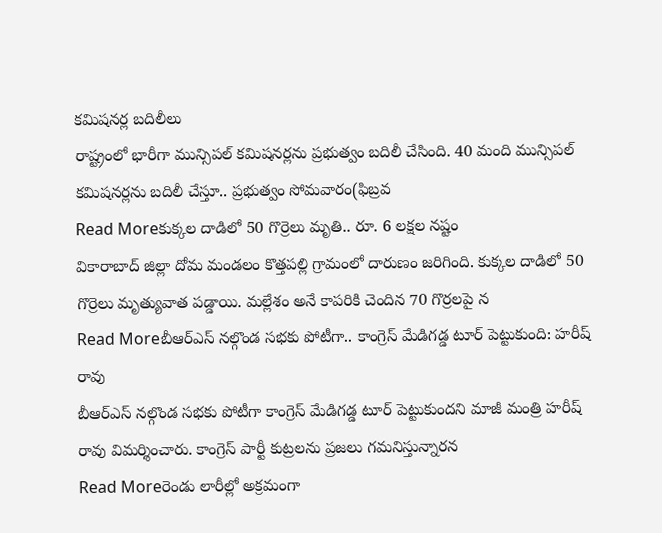కమిషనర్ల బదిలీలు
రాష్ట్రంలో భారీగా మున్సిపల్ కమిషనర్లను ప్రభుత్వం బదిలీ చేసింది. 40 మంది మున్సిపల్ కమిషనర్లను బదిలీ చేస్తూ.. ప్రభుత్వం సోమవారం(ఫిబ్రవ
Read Moreకుక్కల దాడిలో 50 గొర్రెలు మృతి.. రూ. 6 లక్షల నష్టం
వికారాబాద్ జిల్లా దోమ మండలం కొత్తపల్లి గ్రామంలో దారుణం జరిగింది. కుక్కల దాడిలో 50 గొర్రెలు మృత్యువాత పడ్డాయి. మల్లేశం అనే కాపరికి చెందిన 70 గొర్రలపై న
Read Moreబీఆర్ఎస్ నల్గొండ సభకు పోటీగా.. కాంగ్రెస్ మేడిగడ్డ టూర్ పెట్టుకుంది: హరీష్ రావు
బీఆర్ఎస్ నల్గొండ సభకు పోటీగా కాంగ్రెస్ మేడిగడ్డ టూర్ పెట్టుకుందని మాజీ మంత్రి హరీష్ రావు విమర్శించారు. కాంగ్రెస్ పార్టీ కుట్రలను ప్రజలు గమనిస్తున్నారన
Read Moreరెండు లారీల్లో అక్రమంగా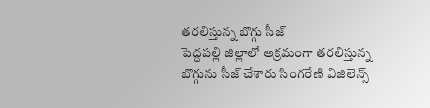తరలిస్తున్న బొగ్గు సీజ్
పెద్దపల్లి జిల్లాలో అక్రమంగా తరలిస్తున్న బొగ్గును సీజ్ చేశారు సింగరేణి విజిలెన్స్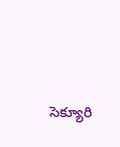సెక్యూరి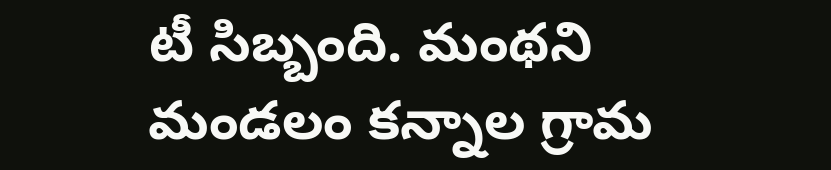టీ సిబ్బంది. మంథని మండలం కన్నాల గ్రామ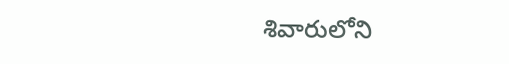శివారులోని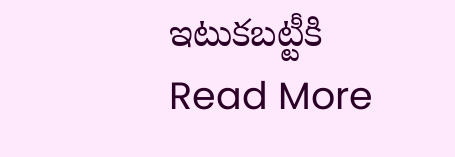ఇటుకబట్టీకి
Read More